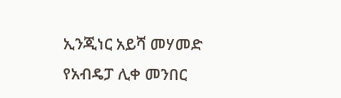ኢንጂነር አይሻ መሃመድ የአብዴፓ ሊቀ መንበር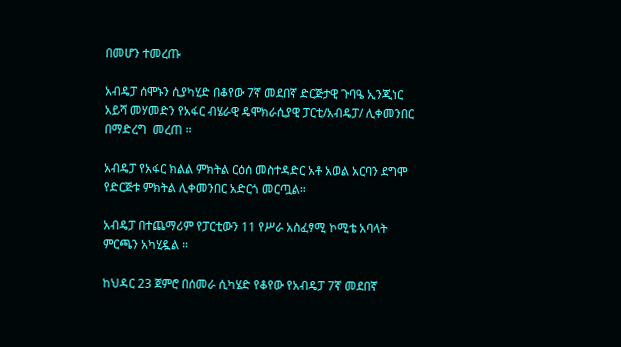በመሆን ተመረጡ

አብዴፓ ሰሞኑን ሲያካሂድ በቆየው 7ኛ መደበኛ ድርጅታዊ ጉባዔ ኢንጂነር አይሻ መሃመድን የአፋር ብሄራዊ ዴሞክራሲያዊ ፓርቲ/አብዴፓ/ ሊቀመንበር በማድረግ  መረጠ ።

አብዴፓ የአፋር ክልል ምክትል ርዕሰ መስተዳድር አቶ አወል አርባን ደግሞ የድርጅቱ ምክትል ሊቀመንበር አድርጎ መርጧል።

አብዴፓ በተጨማሪም የፓርቲውን 11 የሥራ አስፈፃሚ ኮሚቴ አባላት ምርጫን አካሂዷል ።

ከህዳር 23 ጀምሮ በሰመራ ሲካሄድ የቆየው የአብዴፓ 7ኛ መደበኛ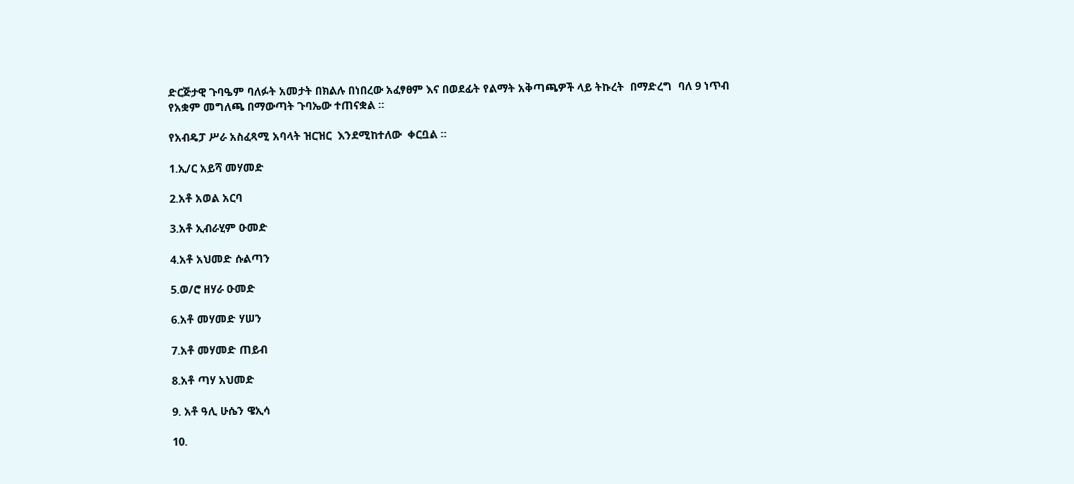ድርጅታዊ ጉባዔም ባለፉት አመታት በክልሉ በነበረው አፈፃፀም እና በወደፊት የልማት አቅጣጫዎች ላይ ትኩረት  በማድረግ  ባለ 9 ነጥብ የአቋም መግለጫ በማውጣት ጉባኤው ተጠናቋል ።

የአብዴፓ ሥራ አስፈጻሚ አባላት ዝርዝር  እንደሚከተለው  ቀርቧል ።

1.ኢ/ር አይሻ መሃመድ

2.አቶ አወል አርባ

3.አቶ ኢብራሂም ዑመድ

4.አቶ አህመድ ሱልጣን

5.ወ/ሮ ዘሃራ ዑመድ

6.አቶ መሃመድ ሃሠን

7.አቶ መሃመድ ጠይብ

8.አቶ ጣሃ አህመድ

9. አቶ ዓሊ ሁሴን ዌኢሳ

10.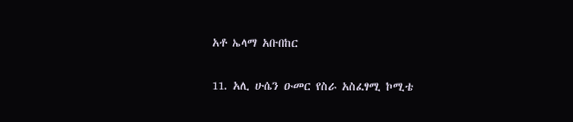አቶ ኤላማ አቡበከር

11. አሊ ሁሴን ዑመር የስራ አስፈፃሚ ኮሚቴ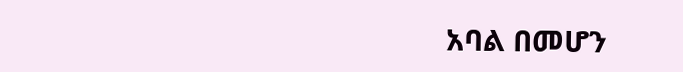አባል በመሆን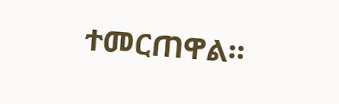ተመርጠዋል።